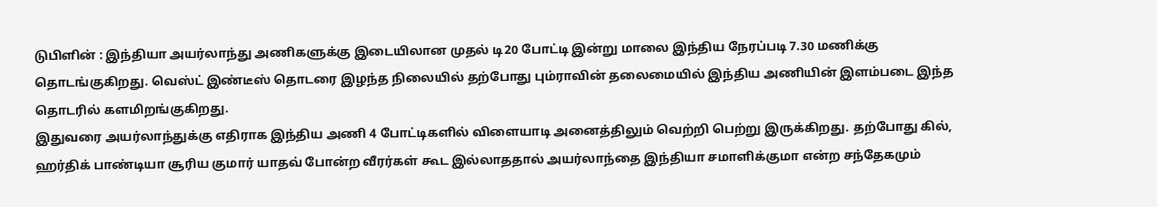டுபிளின் : இந்தியா அயர்லாந்து அணிகளுக்கு இடையிலான முதல் டி20 போட்டி இன்று மாலை இந்திய நேரப்படி 7.30 மணிக்கு தொடங்குகிறது. வெஸ்ட் இண்டீஸ் தொடரை இழந்த நிலையில் தற்போது பும்ராவின் தலைமையில் இந்திய அணியின் இளம்படை இந்த தொடரில் களமிறங்குகிறது.
இதுவரை அயர்லாந்துக்கு எதிராக இந்திய அணி 4 போட்டிகளில் விளையாடி அனைத்திலும் வெற்றி பெற்று இருக்கிறது. தற்போது கில், ஹர்திக் பாண்டியா சூரிய குமார் யாதவ் போன்ற வீரர்கள் கூட இல்லாததால் அயர்லாந்தை இந்தியா சமாளிக்குமா என்ற சந்தேகமும்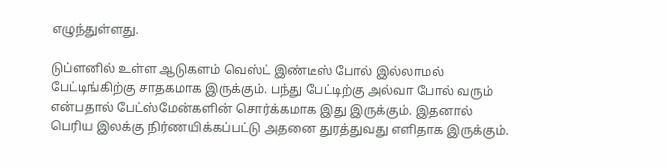எழுந்துள்ளது.

டுப்ளனில் உள்ள ஆடுகளம் வெஸ்ட் இண்டீஸ் போல் இல்லாமல் பேட்டிங்கிற்கு சாதகமாக இருக்கும். பந்து பேட்டிற்கு அல்வா போல் வரும் என்பதால் பேட்ஸ்மேன்களின் சொர்க்கமாக இது இருக்கும். இதனால் பெரிய இலக்கு நிர்ணயிக்கப்பட்டு அதனை துரத்துவது எளிதாக இருக்கும்.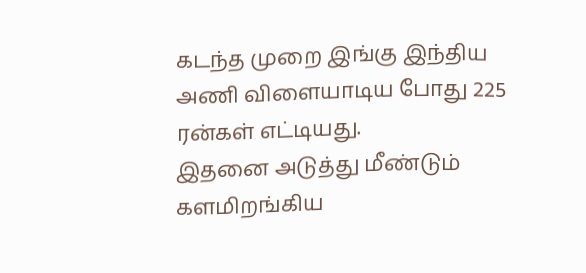கடந்த முறை இங்கு இந்திய அணி விளையாடிய போது 225 ரன்கள் எட்டியது.
இதனை அடுத்து மீண்டும் களமிறங்கிய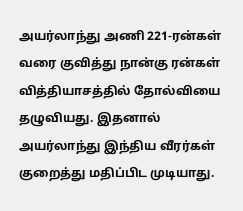அயர்லாந்து அணி 221-ரன்கள் வரை குவித்து நான்கு ரன்கள் வித்தியாசத்தில் தோல்வியை தழுவியது. இதனால் அயர்லாந்து இந்திய வீரர்கள் குறைத்து மதிப்பிட முடியாது.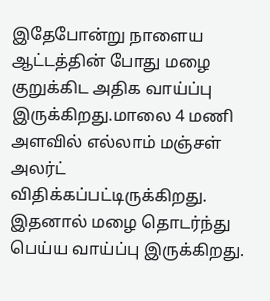இதேபோன்று நாளைய ஆட்டத்தின் போது மழை குறுக்கிட அதிக வாய்ப்பு இருக்கிறது.மாலை 4 மணி அளவில் எல்லாம் மஞ்சள் அலர்ட் விதிக்கப்பட்டிருக்கிறது. இதனால் மழை தொடர்ந்து பெய்ய வாய்ப்பு இருக்கிறது.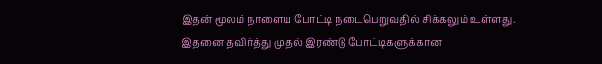இதன் மூலம் நாளைய போட்டி நடைபெறுவதில் சிக்கலும் உள்ளது.
இதனை தவிர்த்து முதல் இரண்டு போட்டிகளுக்கான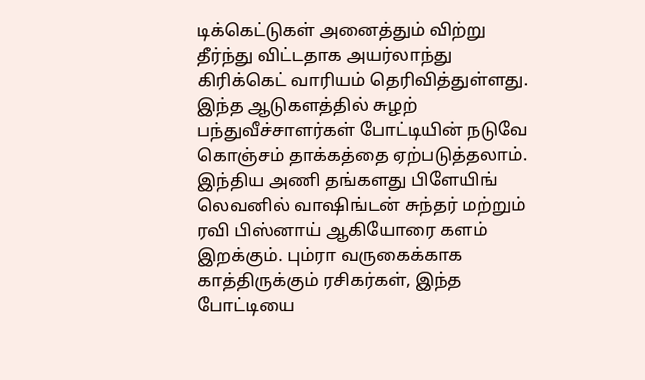டிக்கெட்டுகள் அனைத்தும் விற்று தீர்ந்து விட்டதாக அயர்லாந்து கிரிக்கெட் வாரியம் தெரிவித்துள்ளது. இந்த ஆடுகளத்தில் சுழற் பந்துவீச்சாளர்கள் போட்டியின் நடுவே கொஞ்சம் தாக்கத்தை ஏற்படுத்தலாம். இந்திய அணி தங்களது பிளேயிங் லெவனில் வாஷிங்டன் சுந்தர் மற்றும் ரவி பிஸ்னாய் ஆகியோரை களம் இறக்கும். பும்ரா வருகைக்காக காத்திருக்கும் ரசிகர்கள், இந்த போட்டியை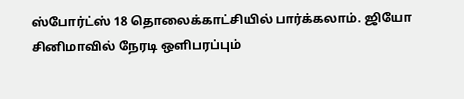ஸ்போர்ட்ஸ் 18 தொலைக்காட்சியில் பார்க்கலாம். ஜியோ சினிமாவில் நேரடி ஒளிபரப்பும்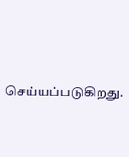செய்யப்படுகிறது.